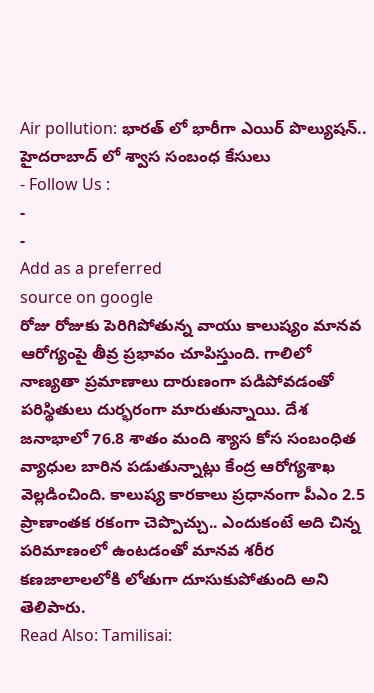Air pollution: భారత్ లో భారీగా ఎయిర్ పొల్యుషన్.. హైదరాబాద్ లో శ్వాస సంబంధ కేసులు
- Follow Us :
-
-
Add as a preferred
source on google
రోజు రోజుకు పెరిగిపోతున్న వాయు కాలుష్యం మానవ ఆరోగ్యంపై తీవ్ర ప్రభావం చూపిస్తుంది. గాలిలో నాణ్యతా ప్రమాణాలు దారుణంగా పడిపోవడంతో పరిస్థితులు దుర్భరంగా మారుతున్నాయి. దేశ జనాభాలో 76.8 శాతం మంది శ్యాస కోస సంబంధిత వ్యాధుల బారిన పడుతున్నాట్లు కేంద్ర ఆరోగ్యశాఖ వెల్లడించింది. కాలుష్య కారకాలు ప్రధానంగా పీఎం 2.5 ప్రాణాంతక రకంగా చెప్పొచ్చు.. ఎందుకంటే అది చిన్న పరిమాణంలో ఉంటడంతో మానవ శరీర కణజాలాలలోకి లోతుగా దూసుకుపోతుంది అని తెలిపారు.
Read Also: Tamilisai: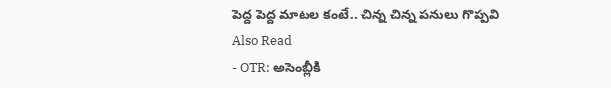పెద్ద పెద్ద మాటల కంటే.. చిన్న చిన్న పనులు గొప్పవి
Also Read
- OTR: అసెంబ్లీకి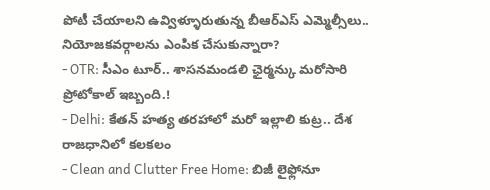పోటీ చేయాలని ఉవ్విళ్ళూరుతున్న బీఆర్ఎస్ ఎమ్మెల్సీలు.. నియోజకవర్గాలను ఎంపిక చేసుకున్నారా?
- OTR: సీఎం టూర్.. శాసనమండలి ఛైర్మన్కు మరోసారి ప్రోటోకాల్ ఇబ్బంది.!
- Delhi: కేతన్ హత్య తరహాలో మరో ఇల్లాలి కుట్ర.. దేశ రాజధానిలో కలకలం
- Clean and Clutter Free Home: బిజీ లైఫ్లోనూ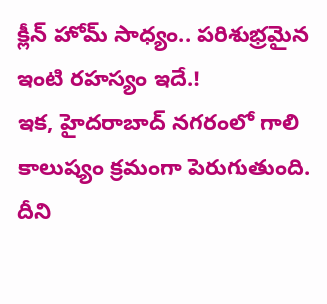క్లీన్ హోమ్ సాధ్యం.. పరిశుభ్రమైన ఇంటి రహస్యం ఇదే.!
ఇక, హైదరాబాద్ నగరంలో గాలి కాలుష్యం క్రమంగా పెరుగుతుంది. దీని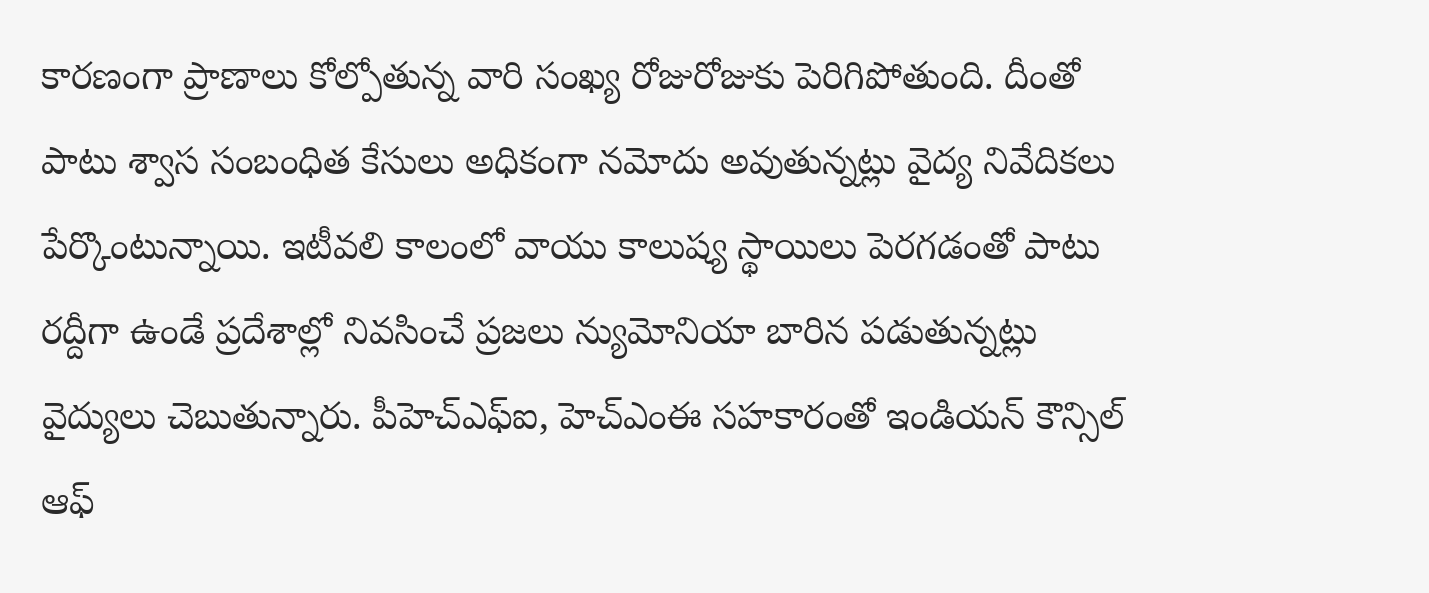కారణంగా ప్రాణాలు కోల్పోతున్న వారి సంఖ్య రోజురోజుకు పెరిగిపోతుంది. దీంతో పాటు శ్వాస సంబంధిత కేసులు అధికంగా నమోదు అవుతున్నట్లు వైద్య నివేదికలు పేర్కొంటున్నాయి. ఇటీవలి కాలంలో వాయు కాలుష్య స్థాయిలు పెరగడంతో పాటు రద్దీగా ఉండే ప్రదేశాల్లో నివసించే ప్రజలు న్యుమోనియా బారిన పడుతున్నట్లు వైద్యులు చెబుతున్నారు. పీహెచ్ఎఫ్ఐ, హెచ్ఎంఈ సహకారంతో ఇండియన్ కౌన్సిల్ ఆఫ్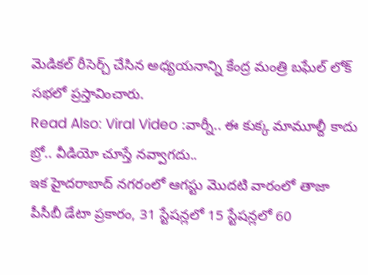మెడికల్ రీసెర్చ్ చేసిన అధ్యయనాన్ని కేంద్ర మంత్రి బఘేల్ లోక్ సభలో ప్రస్తావించారు.
Read Also: Viral Video :వార్నీ.. ఈ కుక్క మామూల్దీ కాదు బ్రో.. వీడియో చూస్తే నవ్వాగదు..
ఇక హైదరాబాద్ నగరంలో ఆగస్టు మొదటి వారంలో తాజా పీసీబీ డేటా ప్రకారం, 31 స్టేషన్లలో 15 స్టేషన్లలో 60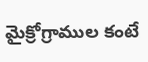మైక్రోగ్రాముల కంటే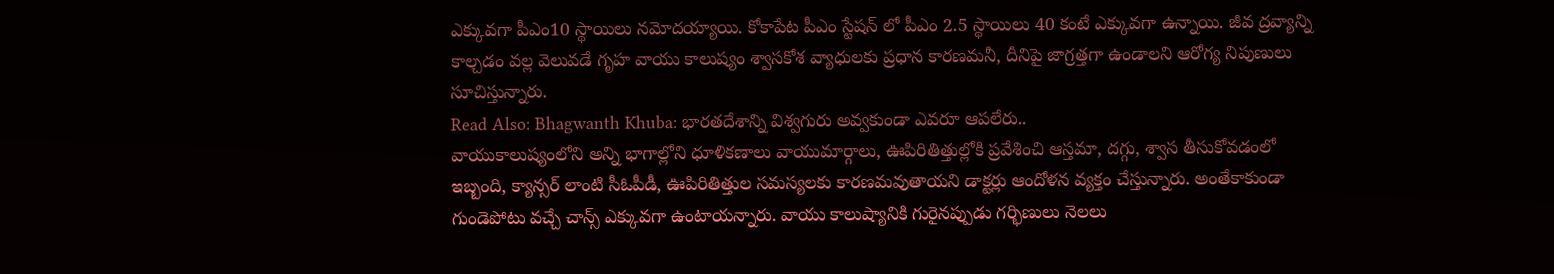ఎక్కువగా పీఎం10 స్థాయిలు నమోదయ్యాయి. కోకాపేట పీఎం స్టేషన్ లో పీఎం 2.5 స్థాయిలు 40 కంటే ఎక్కువగా ఉన్నాయి. జీవ ద్రవ్యాన్ని కాల్చడం వల్ల వెలువడే గృహ వాయు కాలుష్యం శ్వాసకోశ వ్యాధులకు ప్రధాన కారణమనీ, దీనిపై జాగ్రత్తగా ఉండాలని ఆరోగ్య నిపుణులు సూచిస్తున్నారు.
Read Also: Bhagwanth Khuba: భారతదేశాన్ని విశ్వగురు అవ్వకుండా ఎవరూ ఆపలేరు..
వాయుకాలుష్యంలోని అన్ని భాగాల్లోని ధూళికణాలు వాయుమార్గాలు, ఊపిరితిత్తుల్లోకి ప్రవేశించి ఆస్తమా, దగ్గు, శ్వాస తీసుకోవడంలో ఇబ్బంది, క్యాన్సర్ లాంటి సీఓపీడీ, ఊపిరితిత్తుల సమస్యలకు కారణమవుతాయని డాక్టర్లు ఆందోళన వ్యక్తం చేస్తున్నారు. అంతేకాకుండా గుండెపోటు వచ్చే చాన్స్ ఎక్కువగా ఉంటాయన్నారు. వాయు కాలుష్యానికి గురైనప్పుడు గర్భిణులు నెలలు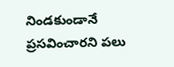నిండకుండానే ప్రసవించారని పలు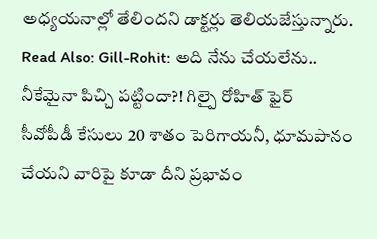అధ్యయనాల్లో తేలిందని డాక్టర్లు తెలియజేస్తున్నారు.
Read Also: Gill-Rohit: అది నేను చేయలేను.. నీకేమైనా పిచ్చి పట్టిందా?! గిల్పై రోహిత్ ఫైర్
సీవోపీడీ కేసులు 20 శాతం పెరిగాయనీ, ధూమపానం చేయని వారిపై కూడా దీని ప్రభావం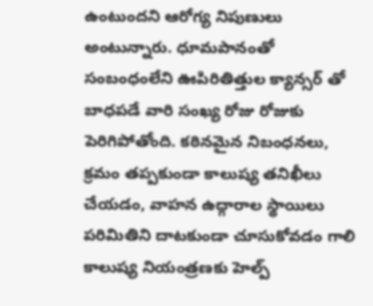ఉంటుందని ఆరోగ్య నిపుణులు అంటున్నారు. ధూమపానంతో సంబంధంలేని ఊపిరితిత్తుల క్యాన్సర్ తో బాధపడే వారి సంఖ్య రోజు రోజుకు పెరిగిపోతోంది. కఠినమైన నిబంధనలు, క్రమం తప్పకుండా కాలుష్య తనిఖీలు చేయడం, వాహన ఉద్గారాల స్థాయిలు పరిమితిని దాటకుండా చూసుకోవడం గాలి కాలుష్య నియంత్రణకు హెల్ప్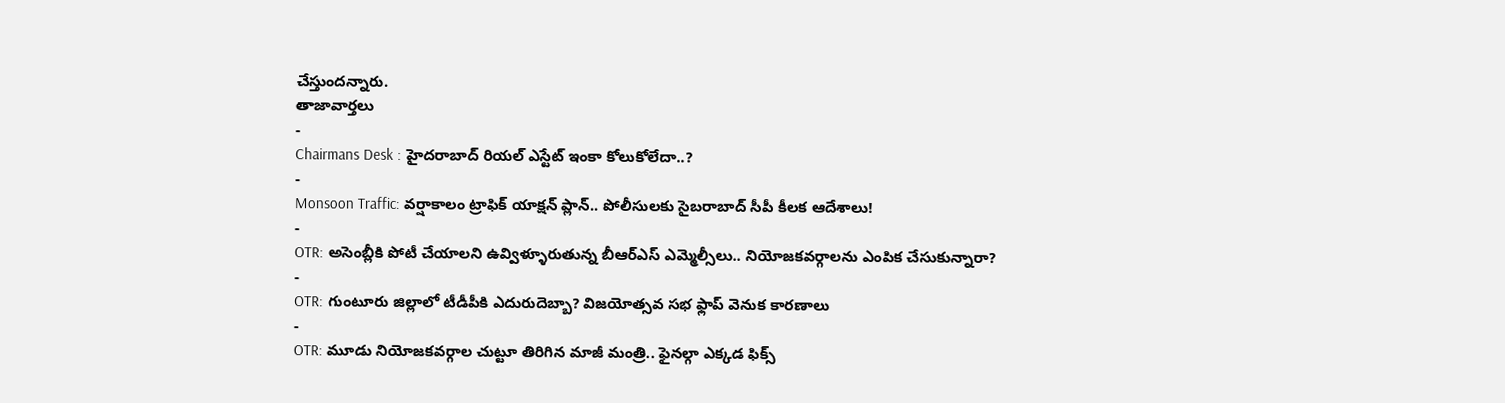చేస్తుందన్నారు.
తాజావార్తలు
-
Chairmans Desk : హైదరాబాద్ రియల్ ఎస్టేట్ ఇంకా కోలుకోలేదా..?
-
Monsoon Traffic: వర్షాకాలం ట్రాఫిక్ యాక్షన్ ప్లాన్.. పోలీసులకు సైబరాబాద్ సీపీ కీలక ఆదేశాలు!
-
OTR: అసెంబ్లీకి పోటీ చేయాలని ఉవ్విళ్ళూరుతున్న బీఆర్ఎస్ ఎమ్మెల్సీలు.. నియోజకవర్గాలను ఎంపిక చేసుకున్నారా?
-
OTR: గుంటూరు జిల్లాలో టీడీపీకి ఎదురుదెబ్బా? విజయోత్సవ సభ ఫ్లాప్ వెనుక కారణాలు
-
OTR: మూడు నియోజకవర్గాల చుట్టూ తిరిగిన మాజీ మంత్రి.. ఫైనల్గా ఎక్కడ ఫిక్స్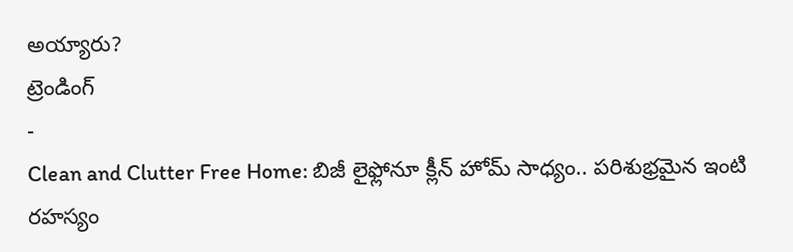అయ్యారు?
ట్రెండింగ్
-
Clean and Clutter Free Home: బిజీ లైఫ్లోనూ క్లీన్ హోమ్ సాధ్యం.. పరిశుభ్రమైన ఇంటి రహస్యం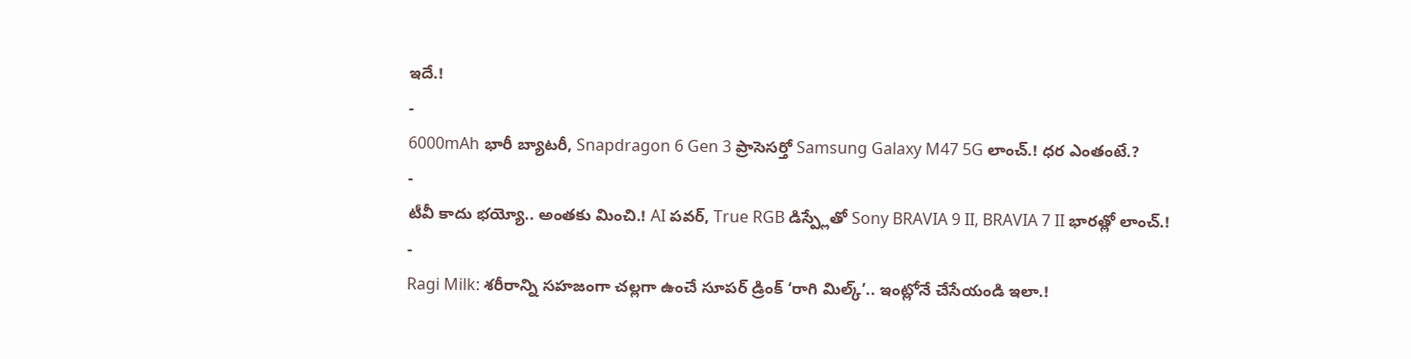ఇదే.!
-
6000mAh భారీ బ్యాటరీ, Snapdragon 6 Gen 3 ప్రాసెసర్తో Samsung Galaxy M47 5G లాంచ్.! ధర ఎంతంటే.?
-
టీవీ కాదు భయ్యో.. అంతకు మించి.! AI పవర్, True RGB డిస్ప్లేతో Sony BRAVIA 9 II, BRAVIA 7 II భారత్లో లాంచ్.!
-
Ragi Milk: శరీరాన్ని సహజంగా చల్లగా ఉంచే సూపర్ డ్రింక్ ‘రాగి మిల్క్’.. ఇంట్లోనే చేసేయండి ఇలా.!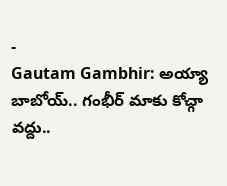-
Gautam Gambhir: అయ్యా బాబోయ్.. గంభీర్ మాకు కోచ్గా వద్దు..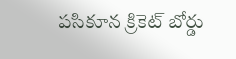పసికూన క్రికెట్ బోర్డు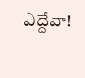ఎద్దేవా!